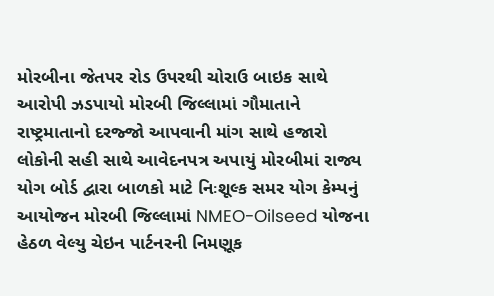મોરબીના જેતપર રોડ ઉપરથી ચોરાઉ બાઇક સાથે આરોપી ઝડપાયો મોરબી જિલ્લામાં ગૌમાતાને રાષ્ટ્રમાતાનો દરજ્જો આપવાની માંગ સાથે હજારો લોકોની સહી સાથે આવેદનપત્ર અપાયું મોરબીમાં રાજ્ય યોગ બોર્ડ દ્વારા બાળકો માટે નિઃશૂલ્ક સમર યોગ કેમ્પનું આયોજન મોરબી જિલ્લામાં NMEO-Oilseed યોજના હેઠળ વેલ્યુ ચેઇન પાર્ટનરની નિમણૂક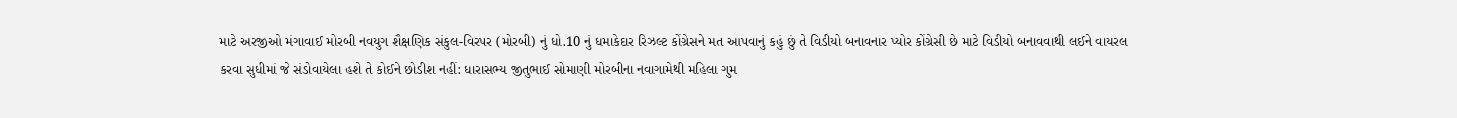માટે અરજીઓ મંગાવાઈ મોરબી નવયુગ શૈક્ષણિક સંકુલ-વિરપર (મોરબી) નું ધો.10 નું ધમાકેદાર રિઝલ્ટ કોંગ્રેસને મત આપવાનું કહું છું તે વિડીયો બનાવનાર પ્યોર કોંગ્રેસી છે માટે વિડીયો બનાવવાથી લઈને વાયરલ કરવા સુધીમાં જે સંડોવાયેલા હશે તે કોઈને છોડીશ નહીં: ધારાસભ્ય જીતુભાઈ સોમાણી મોરબીના નવાગામેથી મહિલા ગુમ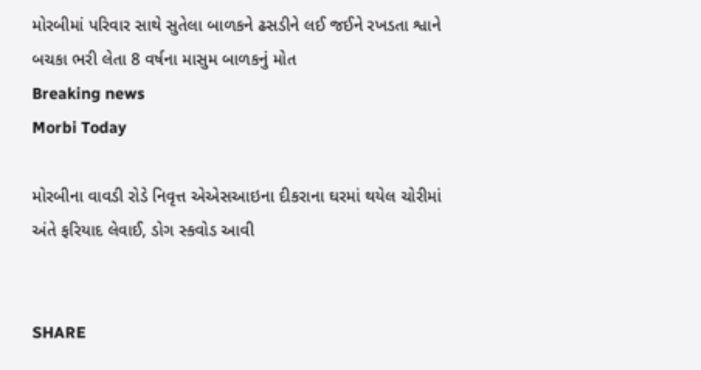મોરબીમાં પરિવાર સાથે સુતેલા બાળકને ઢસડીને લઈ જઈને રખડતા શ્વાને બચકા ભરી લેતા 8 વર્ષના માસુમ બાળકનું મોત
Breaking news
Morbi Today

મોરબીના વાવડી રોડે નિવૃત્ત એએસઆઇના દીકરાના ઘરમાં થયેલ ચોરીમાં અંતે ફરિયાદ લેવાઈ, ડોગ સ્કવોડ આવી


SHARE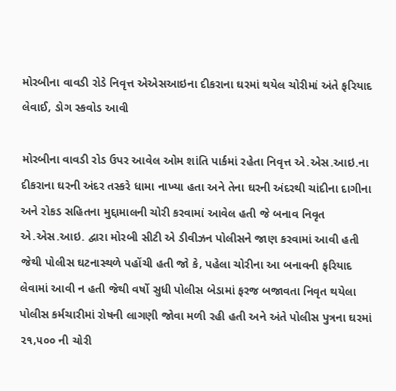મોરબીના વાવડી રોડે નિવૃત્ત એએસઆઇના દીકરાના ઘરમાં થયેલ ચોરીમાં અંતે ફરિયાદ લેવાઈ, ડોગ સ્કવોડ આવી

મોરબીના વાવડી રોડ ઉપર આવેલ ઓમ શાંતિ પાર્કમાં રહેતા નિવૃત્ત એ.એસ.આઇ.ના દીકરાના ઘરની અંદર તસ્કરે ધામા નાખ્યા હતા અને તેના ઘરની અંદરથી ચાંદીના દાગીના અને રોકડ સહિતના મુદ્દામાલની ચોરી કરવામાં આવેલ હતી જે બનાવ નિવૃત એ.એસ.આઇ. દ્વારા મોરબી સીટી એ ડીવીઝન પોલીસને જાણ કરવામાં આવી હતી જેથી પોલીસ ઘટનાસ્થળે પહોંચી હતી જો કે, પહેલા ચોરીના આ બનાવની ફરિયાદ લેવામાં આવી ન હતી જેથી વર્ષો સુધી પોલીસ બેડામાં ફરજ બજાવતા નિવૃત થયેલા પોલીસ કર્મચારીમાં રોષની લાગણી જોવા મળી રહી હતી અને અંતે પોલીસ પુત્રના ઘરમાં ૨૧,૫૦૦ ની ચોરી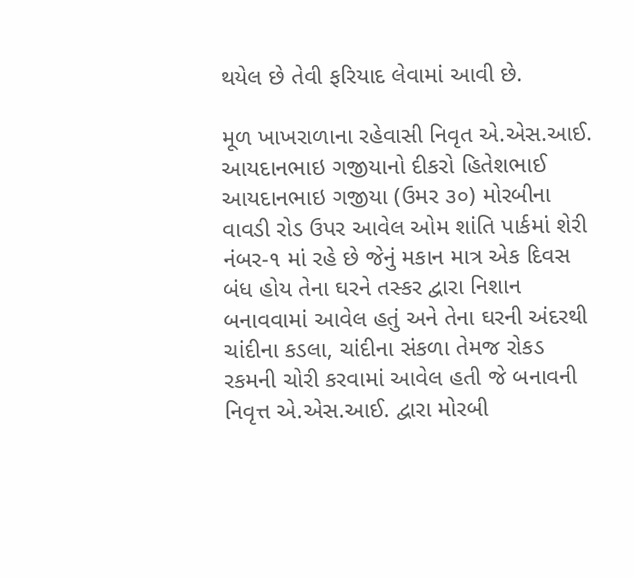થયેલ છે તેવી ફરિયાદ લેવામાં આવી છે.

મૂળ ખાખરાળાના રહેવાસી નિવૃત એ.એસ.આઈ. આયદાનભાઇ ગજીયાનો દીકરો હિતેશભાઈ આયદાનભાઇ ગજીયા (ઉમર ૩૦) મોરબીના વાવડી રોડ ઉપર આવેલ ઓમ શાંતિ પાર્કમાં શેરી નંબર-૧ માં રહે છે જેનું મકાન માત્ર એક દિવસ બંધ હોય તેના ઘરને તસ્કર દ્વારા નિશાન બનાવવામાં આવેલ હતું અને તેના ઘરની અંદરથી ચાંદીના કડલા, ચાંદીના સંકળા તેમજ રોકડ રકમની ચોરી કરવામાં આવેલ હતી જે બનાવની નિવૃત્ત એ.એસ.આઈ. દ્વારા મોરબી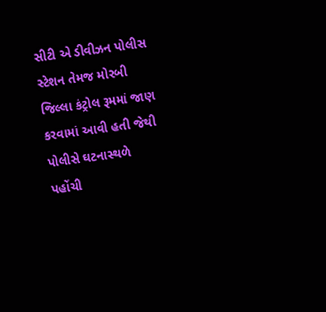સીટી એ ડીવીઝન પોલીસ સ્ટેશન તેમજ મોરબી જિલ્લા કંટ્રોલ રૂમમાં જાણ કરવામાં આવી હતી જેથી પોલીસે ઘટનાસ્થળે પહોંચી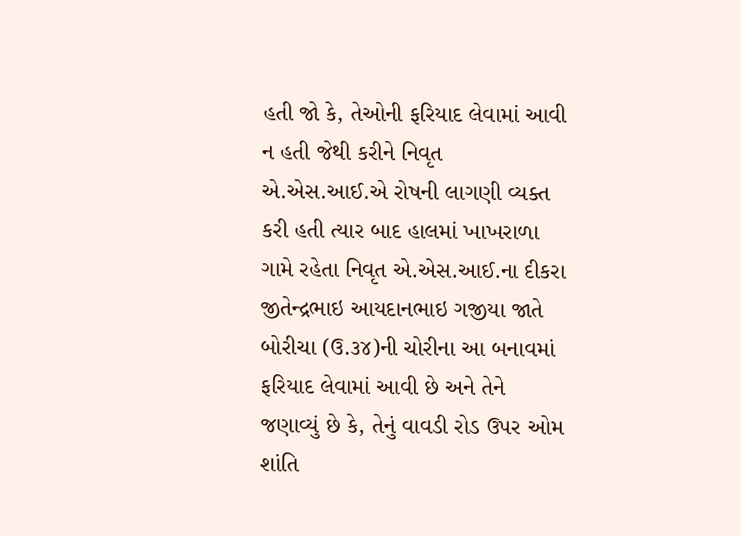હતી જો કે, તેઓની ફરિયાદ લેવામાં આવી ન હતી જેથી કરીને નિવૃત એ.એસ.આઈ.એ રોષની લાગણી વ્યક્ત કરી હતી ત્યાર બાદ હાલમાં ખાખરાળા ગામે રહેતા નિવૃત એ.એસ.આઈ.ના દીકરા જીતેન્દ્રભાઇ આયદાનભાઇ ગજીયા જાતે બોરીચા (ઉ.૩૪)ની ચોરીના આ બનાવમાં ફરિયાદ લેવામાં આવી છે અને તેને જણાવ્યું છે કે, તેનું વાવડી રોડ ઉપર ઓમ શાંતિ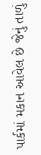પાર્કમાં મકાન આવેલ છે જેનું તાળું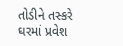તોડીને તસ્કરે ઘરમાં પ્રવેશ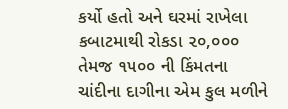કર્યો હતો અને ઘરમાં રાખેલા કબાટમાથી રોકડા ૨૦,૦૦૦ તેમજ ૧૫૦૦ ની કિંમતના ચાંદીના દાગીના એમ કુલ મળીને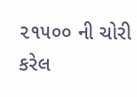૨૧૫૦૦ ની ચોરી કરેલ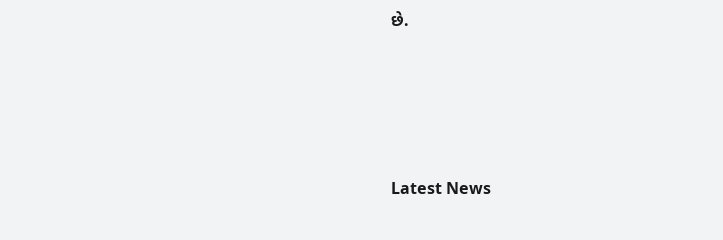છે.






Latest News